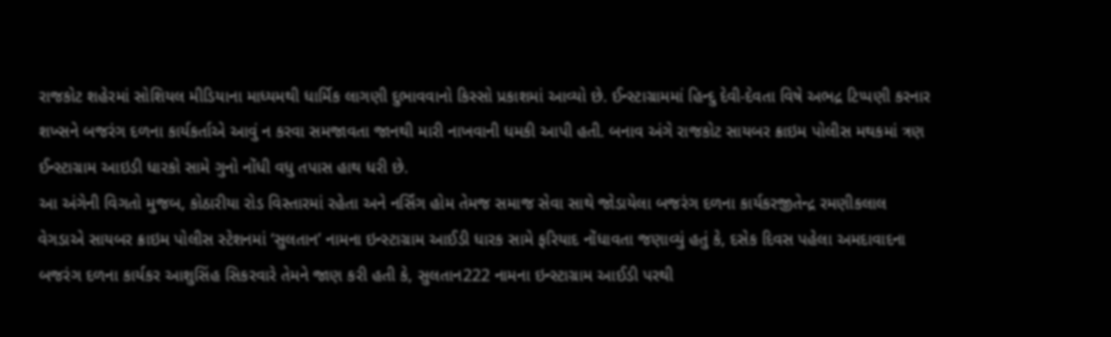રાજકોટ શહેરમાં સોશિયલ મીડિયાના માધ્યમથી ધાર્મિક લાગણી દુભાવવાનો કિસ્સો પ્રકાશમાં આવ્યો છે. ઈન્સ્ટાગ્રામમાં હિન્દુ દેવી-દેવતા વિષે અભદ્ર ટિપ્પણી કરનાર શખ્સને બજરંગ દળના કાર્યકર્તાએ આવું ન કરવા સમજાવતા જાનથી મારી નાખવાની ધમકી આપી હતી. બનાવ અંગે રાજકોટ સાયબર ક્રાઇમ પોલીસ મથકમાં ત્રણ ઈન્સ્ટાગ્રામ આઇડી ધારકો સામે ગુનો નોંધી વધુ તપાસ હાથ ધરી છે.
આ અંગેની વિગતો મુજબ, કોઠારીયા રોડ વિસ્તારમાં રહેતા અને નર્સિંગ હોમ તેમજ સમાજ સેવા સાથે જોડાયેલા બજરંગ દળના કાર્યકરજીતેન્દ્ર રમણીકલાલ વેગડાએ સાયબર ક્રાઇમ પોલીસ સ્ટેશનમાં ‘સુલતાન’ નામના ઇન્સ્ટાગ્રામ આઈડી ધારક સામે ફરિયાદ નોંધાવતા જણાવ્યું હતું કે, દસેક દિવસ પહેલા અમદાવાદના બજરંગ દળના કાર્યકર આશુસિંહ સિકરવારે તેમને જાણ કરી હતી કે, સુલતાન222 નામના ઇન્સ્ટાગ્રામ આઈડી પરથી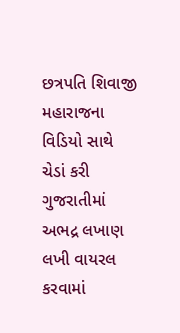છત્રપતિ શિવાજી મહારાજના વિડિયો સાથે ચેડાં કરી ગુજરાતીમાં અભદ્ર લખાણ લખી વાયરલ કરવામાં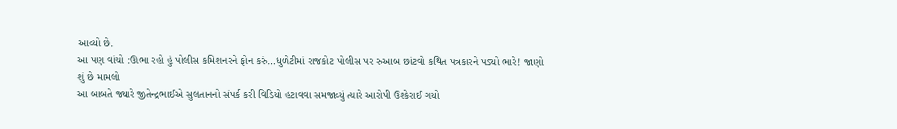આવ્યો છે.
આ પણ વાંચો :ઊભા રહો હું પોલીસ કમિશનરને ફોન કરું…ધુળેટીમાં રાજકોટ પોલીસ પર રુઆબ છાંટવો કથિત પત્રકારને પડ્યો ભારે! જાણો શું છે મામલો
આ બાબતે જ્યારે જીતેન્દ્રભાઈએ સુલતાનનો સંપર્ક કરી વિડિયો હટાવવા સમજાવ્યું ત્યારે આરોપી ઉશ્કેરાઈ ગયો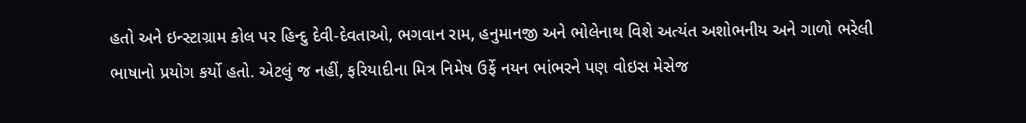હતો અને ઇન્સ્ટાગ્રામ કોલ પર હિન્દુ દેવી-દેવતાઓ, ભગવાન રામ, હનુમાનજી અને ભોલેનાથ વિશે અત્યંત અશોભનીય અને ગાળો ભરેલી ભાષાનો પ્રયોગ કર્યો હતો. એટલું જ નહીં, ફરિયાદીના મિત્ર નિમેષ ઉર્ફે નયન ભાંભરને પણ વોઇસ મેસેજ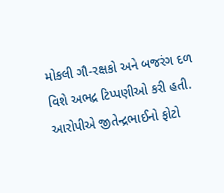મોકલી ગૌ-રક્ષકો અને બજરંગ દળ વિશે અભદ્ર ટિપ્પણીઓ કરી હતી.
આરોપીએ જીતેન્દ્રભાઈનો ફોટો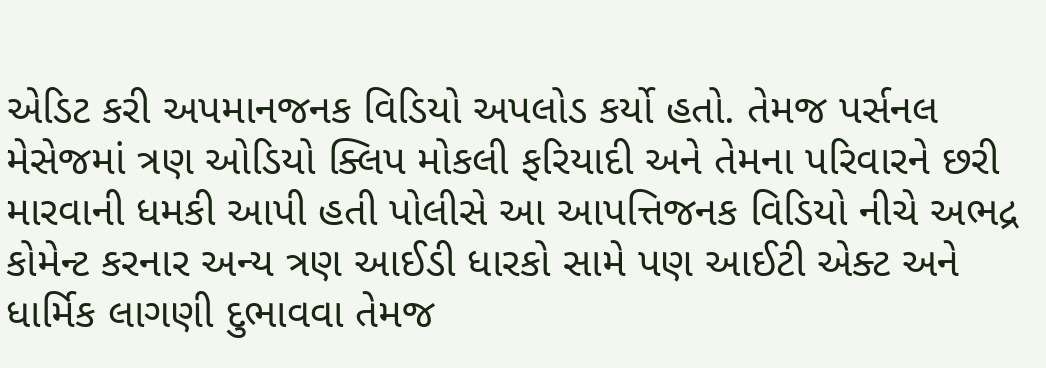એડિટ કરી અપમાનજનક વિડિયો અપલોડ કર્યો હતો. તેમજ પર્સનલ મેસેજમાં ત્રણ ઓડિયો ક્લિપ મોકલી ફરિયાદી અને તેમના પરિવારને છરી મારવાની ધમકી આપી હતી પોલીસે આ આપત્તિજનક વિડિયો નીચે અભદ્ર કોમેન્ટ કરનાર અન્ય ત્રણ આઈડી ધારકો સામે પણ આઈટી એક્ટ અને ધાર્મિક લાગણી દુભાવવા તેમજ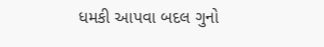ધમકી આપવા બદલ ગુનો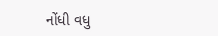નોંધી વધુ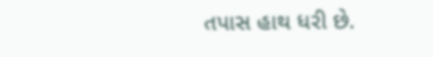તપાસ હાથ ધરી છે.